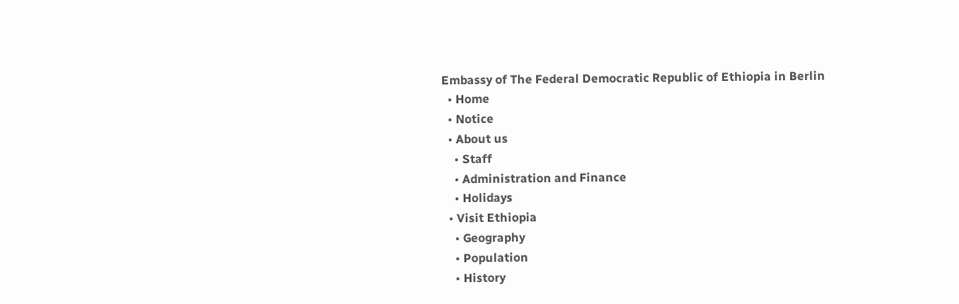Embassy of The Federal Democratic Republic of Ethiopia in Berlin
  • Home
  • Notice
  • About us
    • Staff
    • Administration and Finance
    • Holidays
  • Visit Ethiopia
    • Geography
    • Population
    • History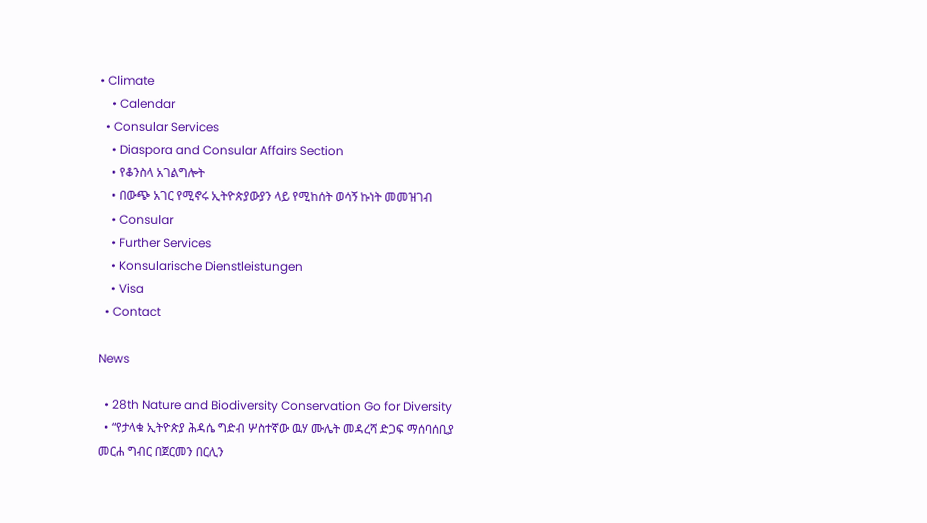• Climate
    • Calendar
  • Consular Services
    • Diaspora and Consular Affairs Section
    • የቆንስላ አገልግሎት
    • በውጭ አገር የሚኖሩ ኢትዮጵያውያን ላይ የሚከሰት ወሳኝ ኩነት መመዝገብ
    • Consular
    • Further Services
    • Konsularische Dienstleistungen
    • Visa
  • Contact

News

  • 28th Nature and Biodiversity Conservation Go for Diversity
  • “የታላቁ ኢትዮጵያ ሕዳሴ ግድብ ሦስተኛው ዉሃ ሙሌት መዳረሻ ድጋፍ ማሰባሰቢያ መርሐ ግብር በጀርመን በርሊን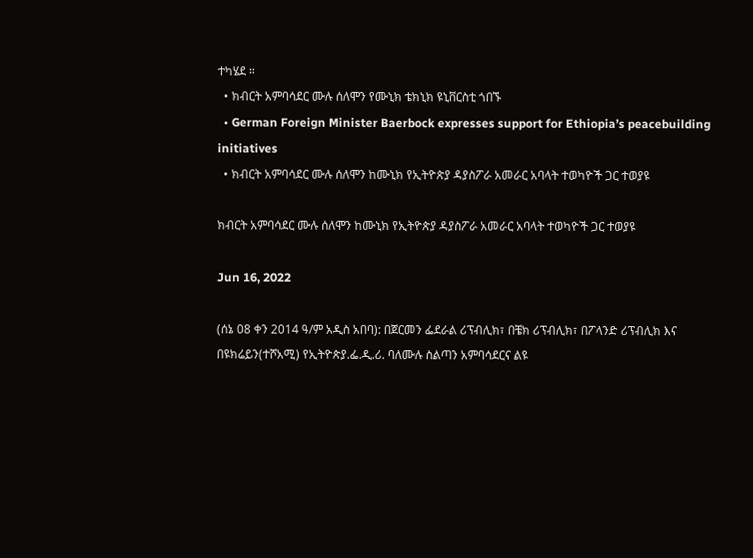ተካሄደ ።
  • ክብርት አምባሳደር ሙሉ ሰለሞን የሙኒክ ቴክኒክ ዩኒቨርስቲ ጎበኙ
  • German Foreign Minister Baerbock expresses support for Ethiopia’s peacebuilding initiatives
  • ክብርት አምባሳደር ሙሉ ሰለሞን ከሙኒክ የኢትዮጵያ ዳያስፖራ አመራር አባላት ተወካዮች ጋር ተወያዩ

ክብርት አምባሳደር ሙሉ ሰለሞን ከሙኒክ የኢትዮጵያ ዳያስፖራ አመራር አባላት ተወካዮች ጋር ተወያዩ

Jun 16, 2022

(ሰኔ 08 ቀን 2014 ዓ/ም አዲስ አበባ): በጀርመን ፌደራል ሪፕብሊክ፣ በቼክ ሪፕብሊክ፣ በፖላንድ ሪፕብሊክ እና በዩክሬይን(ተሾአሚ) የኢትዮጵያ.ፌ.ዲ.ሪ. ባለሙሉ ስልጣን አምባሳደርና ልዩ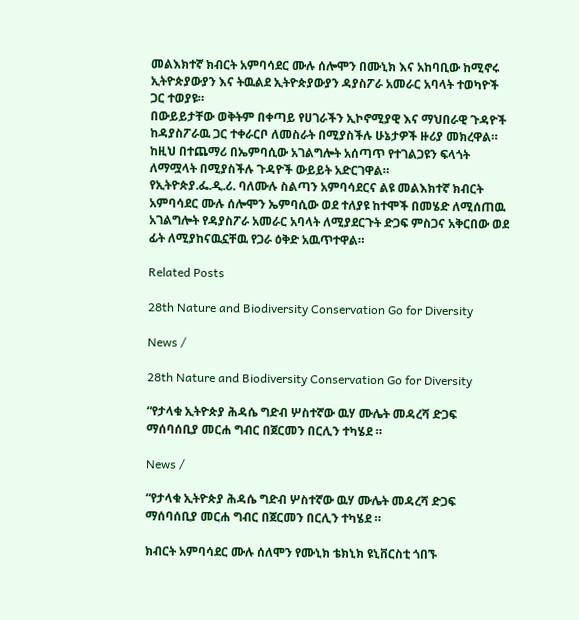መልእክተኛ ክብርት አምባሳደር ሙሉ ሰሎሞን በሙኒክ እና አከባቢው ከሚኖሩ ኢትዮጵያውያን እና ትዉልደ ኢትዮጵያውያን ዳያስፖራ አመራር አባላት ተወካዮች ጋር ተወያዩ።
በውይይታቸው ወቅትም በቀጣይ የሀገራችን ኢኮኖሚያዊ እና ማህበራዊ ጉዳዮች ከዳያስፖራዉ ጋር ተቀራርቦ ለመስራት በሚያስችሉ ሁኔታዎች ዙሪያ መክረዋል።
ከዚህ በተጨማሪ በኤምባሲው አገልግሎት አሰጣጥ የተገልጋዩን ፍላጎት ለማሟላት በሚያስችሉ ጉዳዮች ውይይት አድርገዋል።
የኢትዮጵያ.ፌ.ዲ.ሪ. ባለሙሉ ስልጣን አምባሳደርና ልዩ መልእክተኛ ክብርት አምባሳደር ሙሉ ሰሎሞን ኤምባሲው ወደ ተለያዩ ከተሞች በመሄድ ለሚሰጠዉ አገልግሎት የዳያስፖራ አመራር አባላት ለሚያደርጉት ድጋፍ ምስጋና አቅርበው ወደ ፊት ለሚያከናዉኗቸዉ የጋራ ዕቅድ አዉጥተዋል።

Related Posts

28th Nature and Biodiversity Conservation Go for Diversity

News /

28th Nature and Biodiversity Conservation Go for Diversity

“የታላቁ ኢትዮጵያ ሕዳሴ ግድብ ሦስተኛው ዉሃ ሙሌት መዳረሻ ድጋፍ ማሰባሰቢያ መርሐ ግብር በጀርመን በርሊን ተካሄደ ።

News /

“የታላቁ ኢትዮጵያ ሕዳሴ ግድብ ሦስተኛው ዉሃ ሙሌት መዳረሻ ድጋፍ ማሰባሰቢያ መርሐ ግብር በጀርመን በርሊን ተካሄደ ።

ክብርት አምባሳደር ሙሉ ሰለሞን የሙኒክ ቴክኒክ ዩኒቨርስቲ ጎበኙ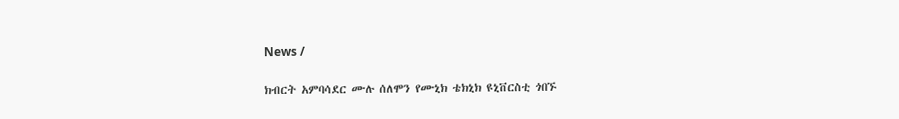News /

ክብርት አምባሳደር ሙሉ ሰለሞን የሙኒክ ቴክኒክ ዩኒቨርስቲ ጎበኙ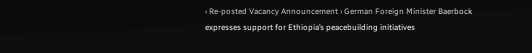‹ Re-posted Vacancy Announcement › German Foreign Minister Baerbock expresses support for Ethiopia’s peacebuilding initiatives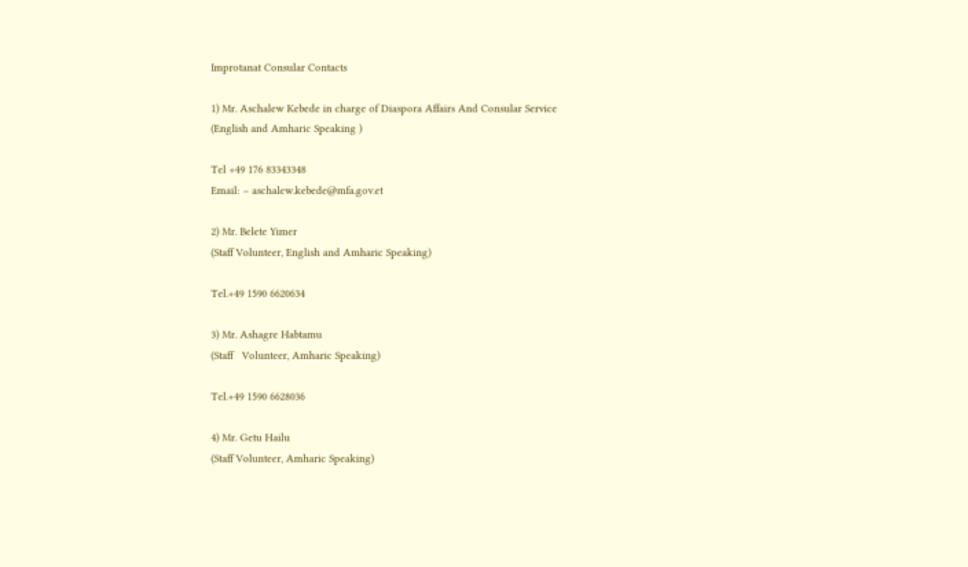Improtanat Consular Contacts

1) Mr. Aschalew Kebede in charge of Diaspora Affairs And Consular Service
(English and Amharic Speaking )

Tel +49 176 83343348
Email: – aschalew.kebede@mfa.gov.et

2) Mr. Belete Yimer
(Staff Volunteer, English and Amharic Speaking)

Tel.+49 1590 6620634

3) Mr. Ashagre Habtamu
(Staff   Volunteer, Amharic Speaking)

Tel.+49 1590 6628036

4) Mr. Getu Hailu
(Staff Volunteer, Amharic Speaking)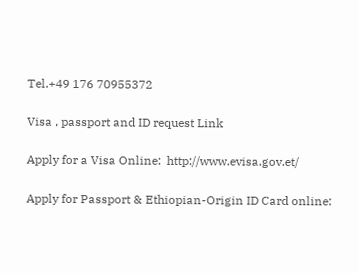Tel.+49 176 70955372

Visa , passport and ID request Link

Apply for a Visa Online:  http://www.evisa.gov.et/

Apply for Passport & Ethiopian-Origin ID Card online: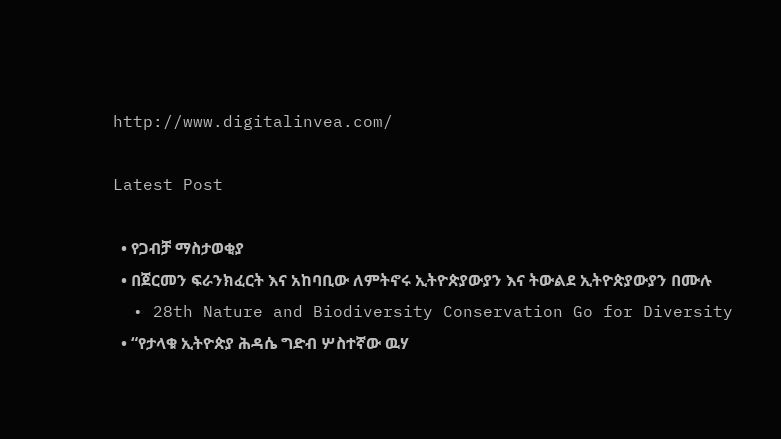http://www.digitalinvea.com/

Latest Post

  • የጋብቻ ማስታወቂያ
  • በጀርመን ፍራንክፈርት እና አከባቢው ለምትኖሩ ኢትዮጵያውያን እና ትውልደ ኢትዮጵያውያን በሙሉ
  • 28th Nature and Biodiversity Conservation Go for Diversity
  • “የታላቁ ኢትዮጵያ ሕዳሴ ግድብ ሦስተኛው ዉሃ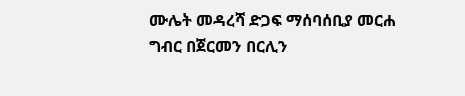ሙሌት መዳረሻ ድጋፍ ማሰባሰቢያ መርሐ ግብር በጀርመን በርሊን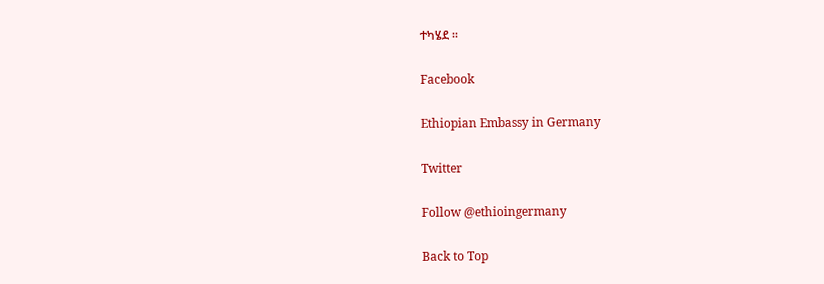ተካሄደ ።

Facebook

Ethiopian Embassy in Germany

Twitter

Follow @ethioingermany

Back to Top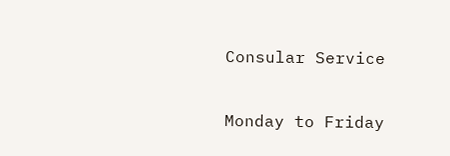Consular Service

Monday to Friday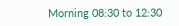Morning 08:30 to 12:30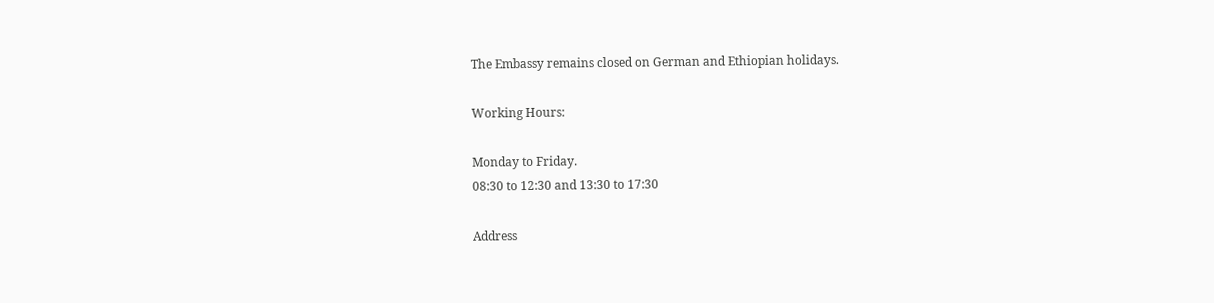The Embassy remains closed on German and Ethiopian holidays.

Working Hours:

Monday to Friday.
08:30 to 12:30 and 13:30 to 17:30

Address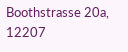Boothstrasse 20a, 12207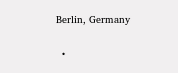Berlin, Germany

  •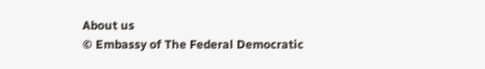About us
© Embassy of The Federal Democratic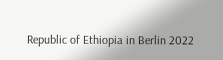Republic of Ethiopia in Berlin 2022